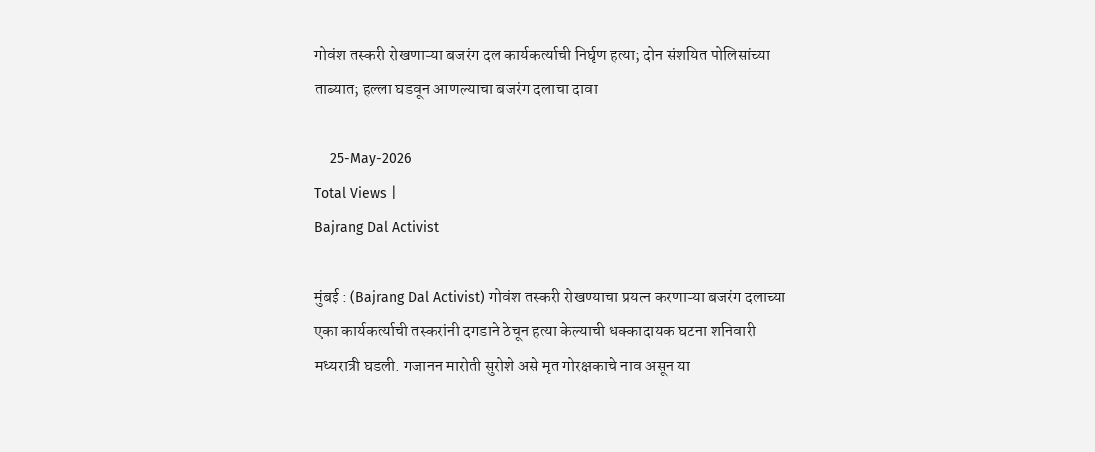गोवंश तस्करी रोखणाऱ्या बजरंग दल कार्यकर्त्याची निर्घृण हत्या; दोन संशयित पोलिसांच्या ताब्यात; हल्ला घडवून आणल्याचा बजरंग दलाचा दावा

    25-May-2026
Total Views |
Bajrang Dal Activist

मुंबई : (Bajrang Dal Activist) गोवंश तस्करी रोखण्याचा प्रयत्न करणाऱ्या बजरंग दलाच्या एका कार्यकर्त्याची तस्करांनी दगडाने ठेचून हत्या केल्याची धक्कादायक घटना शनिवारी मध्यरात्री घडली. गजानन मारोती सुरोशे असे मृत गोरक्षकाचे नाव असून या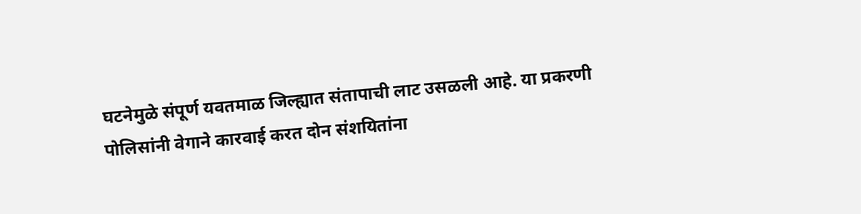घटनेमुळे संपूर्ण यवतमाळ जिल्ह्यात संतापाची लाट उसळली आहे. या प्रकरणी पोलिसांनी वेगाने कारवाई करत दोन संशयितांना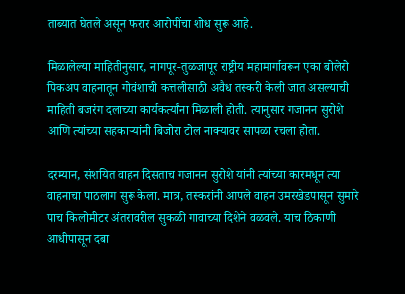ताब्यात घेतले असून फरार आरोपींचा शोध सुरू आहे.

मिळालेल्या माहितीनुसार, नागपूर-तुळजापूर राष्ट्रीय महामार्गावरून एका बोलेरो पिकअप वाहनातून गोवंशाची कत्तलीसाठी अवैध तस्करी केली जात असल्याची माहिती बजरंग दलाच्या कार्यकर्त्यांना मिळाली होती. त्यानुसार गजानन सुरोशे आणि त्यांच्या सहकाऱ्यांनी बिजोरा टोल नाक्यावर सापळा रचला होता.

दरम्यान, संशयित वाहन दिसताच गजानन सुरोशे यांनी त्यांच्या कारमधून त्या वाहनाचा पाठलाग सुरू केला. मात्र, तस्करांनी आपले वाहन उमरखेडपासून सुमारे पाच किलोमीटर अंतरावरील सुकळी गावाच्या दिशेने वळवले. याच ठिकाणी आधीपासून दबा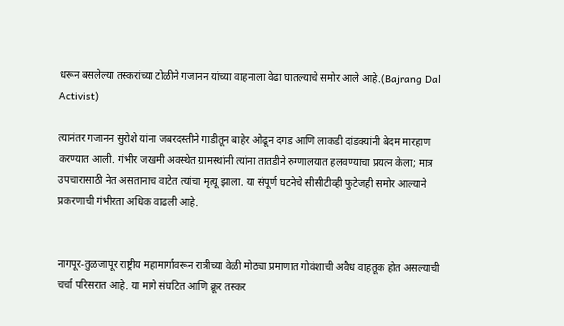धरून बसलेल्या तस्करांच्या टोळीने गजानन यांच्या वाहनाला वेढा घातल्याचे समोर आले आहे.(Bajrang Dal Activist)

त्यानंतर गजानन सुरोशे यांना जबरदस्तीने गाडीतून बाहेर ओढून दगड आणि लाकडी दांडक्यांनी बेदम मारहाण करण्यात आली. गंभीर जखमी अवस्थेत ग्रामस्थांनी त्यांना तातडीने रुग्णालयात हलवण्याचा प्रयत्न केला; मात्र उपचारासाठी नेत असतानाच वाटेत त्यांचा मृत्यू झाला. या संपूर्ण घटनेचे सीसीटीव्ही फुटेजही समोर आल्याने प्रकरणाची गंभीरता अधिक वाढली आहे.


नागपूर-तुळजापूर राष्ट्रीय महामार्गावरून रात्रीच्या वेळी मोठ्या प्रमाणात गोवंशाची अवैध वाहतूक होत असल्याची चर्चा परिसरात आहे. या मागे संघटित आणि क्रूर तस्कर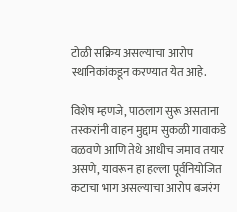टोळी सक्रिय असल्याचा आरोप स्थानिकांकडून करण्यात येत आहे.

विशेष म्हणजे, पाठलाग सुरू असताना तस्करांनी वाहन मुद्दाम सुकळी गावाकडे वळवणे आणि तेथे आधीच जमाव तयार असणे, यावरून हा हल्ला पूर्वनियोजित कटाचा भाग असल्याचा आरोप बजरंग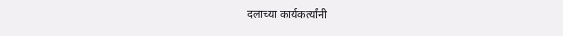दलाच्या कार्यकर्त्यांनी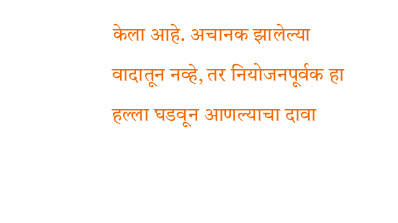केला आहे. अचानक झालेल्या वादातून नव्हे, तर नियोजनपूर्वक हा हल्ला घडवून आणल्याचा दावा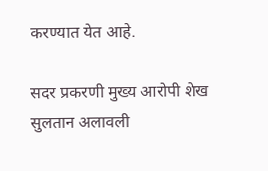करण्यात येत आहे.

सदर प्रकरणी मुख्य आरोपी शेख सुलतान अलावली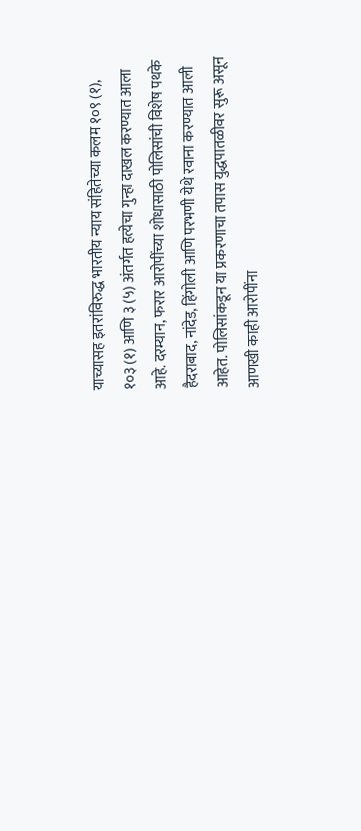याच्यासह इतरांविरुद्ध भारतीय न्याय संहितेच्या कलम १०९ (१), १०३ (१) आणि ३ (५) अंतर्गत हत्येचा गुन्हा दाखल करण्यात आला आहे. दरम्यान, फरार आरोपींच्या शोधासाठी पोलिसांची विशेष पथके हैदराबाद, नांदेड, हिंगोली आणि परभणी येथे रवाना करण्यात आली आहेत. पोलिसांकडून या प्रकरणाचा तपास युद्धपातळीवर सुरू असून आणखी काही आरोपींना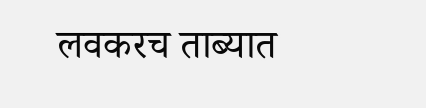लवकरच ताब्यात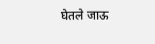घेतले जाऊ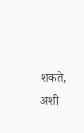शकते, अशी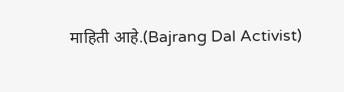माहिती आहे.(Bajrang Dal Activist)